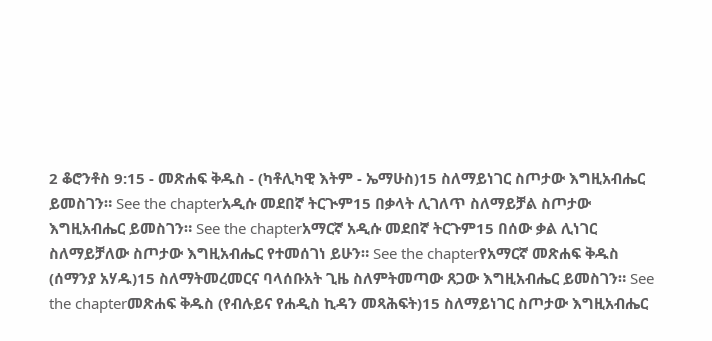2 ቆሮንቶስ 9:15 - መጽሐፍ ቅዱስ - (ካቶሊካዊ እትም - ኤማሁስ)15 ስለማይነገር ስጦታው እግዚአብሔር ይመስገን። See the chapterአዲሱ መደበኛ ትርጒም15 በቃላት ሊገለጥ ስለማይቻል ስጦታው እግዚአብሔር ይመስገን። See the chapterአማርኛ አዲሱ መደበኛ ትርጉም15 በሰው ቃል ሊነገር ስለማይቻለው ስጦታው እግዚአብሔር የተመሰገነ ይሁን። See the chapterየአማርኛ መጽሐፍ ቅዱስ (ሰማንያ አሃዱ)15 ስለማትመረመርና ባላሰቡአት ጊዜ ስለምትመጣው ጸጋው እግዚአብሔር ይመስገን። See the chapterመጽሐፍ ቅዱስ (የብሉይና የሐዲስ ኪዳን መጻሕፍት)15 ስለማይነገር ስጦታው እግዚአብሔር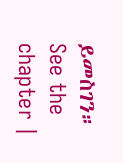ይመስገን። See the chapter |